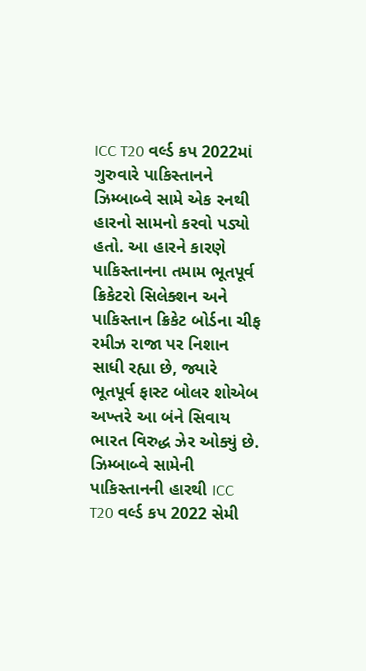ICC T20 વર્લ્ડ કપ 2022માં ગુરુવારે પાકિસ્તાનને ઝિમ્બાબ્વે સામે એક રનથી હારનો સામનો કરવો પડ્યો હતો. આ હારને કારણે પાકિસ્તાનના તમામ ભૂતપૂર્વ ક્રિકેટરો સિલેક્શન અને પાકિસ્તાન ક્રિકેટ બોર્ડના ચીફ રમીઝ રાજા પર નિશાન સાધી રહ્યા છે, જ્યારે ભૂતપૂર્વ ફાસ્ટ બોલર શોએબ અખ્તરે આ બંને સિવાય ભારત વિરુદ્ધ ઝેર ઓક્યું છે.
ઝિમ્બાબ્વે સામેની પાકિસ્તાનની હારથી ICC T20 વર્લ્ડ કપ 2022 સેમી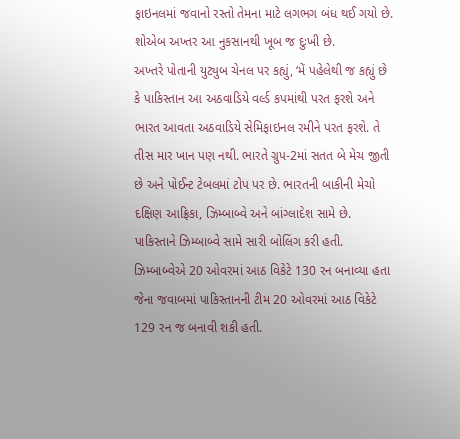ફાઇનલમાં જવાનો રસ્તો તેમના માટે લગભગ બંધ થઈ ગયો છે. શોએબ અખ્તર આ નુકસાનથી ખૂબ જ દુઃખી છે.
અખ્તરે પોતાની યુટ્યુબ ચેનલ પર કહ્યું, ‘મેં પહેલેથી જ કહ્યું છે કે પાકિસ્તાન આ અઠવાડિયે વર્લ્ડ કપમાંથી પરત ફરશે અને ભારત આવતા અઠવાડિયે સેમિફાઇનલ રમીને પરત ફરશે. તે તીસ માર ખાન પણ નથી. ભારતે ગ્રુપ-2માં સતત બે મેચ જીતી છે અને પોઈન્ટ ટેબલમાં ટોપ પર છે. ભારતની બાકીની મેચો દક્ષિણ આફ્રિકા, ઝિમ્બાબ્વે અને બાંગ્લાદેશ સામે છે.
પાકિસ્તાને ઝિમ્બાબ્વે સામે સારી બોલિંગ કરી હતી. ઝિમ્બાબ્વેએ 20 ઓવરમાં આઠ વિકેટે 130 રન બનાવ્યા હતા જેના જવાબમાં પાકિસ્તાનની ટીમ 20 ઓવરમાં આઠ વિકેટે 129 રન જ બનાવી શકી હતી.